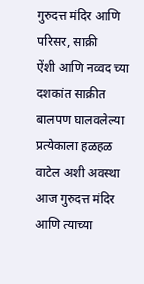गुरुदत्त मंदिर आणि परिसर, साक्री
ऐंशी आणि नव्वद च्या दशकांत साक्रीत बालपण घालवलेल्या प्रत्येकाला हळहळ वाटेल अशी अवस्था आज गुरुदत्त मंदिर आणि त्याच्या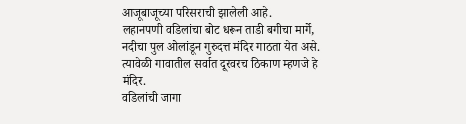आजूबाजूच्या परिसराची झालेली आहे.
लहानपणी वडिलांचा बोट धरून ताडी बगीचा मार्गे, नदीचा पुल ओलांडून गुरुदत्त मंदिर गाठता येत असे. त्यावेळी गावातील सर्वात दूरवरच ठिकाण म्हणजे हे मंदिर.
वडिलांची जागा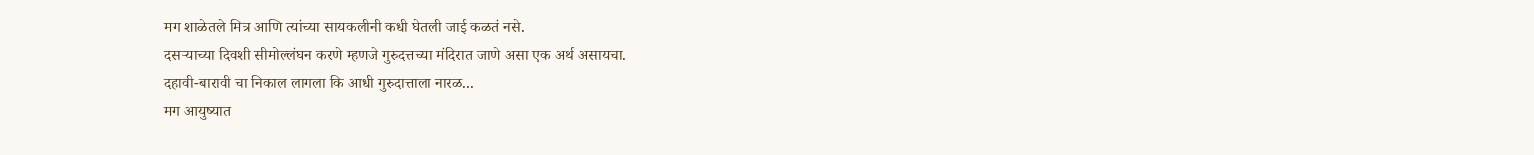मग शाळेतले मित्र आणि त्यांच्या सायकलीनी कधी घेतली जाई कळतं नसे.
दसऱ्याच्या दिवशी सीमोल्लंघन करणे म्हणजे गुरुदत्तच्या मंदिरात जाणे असा एक अर्थ असायचा.
दहावी-बारावी चा निकाल लागला कि आधी गुरुदात्ताला नारळ...
मग आयुष्यात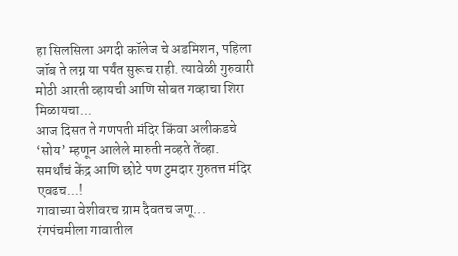हा सिलसिला अगदी कॉलेज चे अडमिशन, पहिला जॉब ते लग्न या पर्यंत सुरूच राही. त्यावेळी गुरुवारी मोठी आरती व्हायची आणि सोबत गव्हाचा शिरा मिळायचा...
आज दिसत ते गणपती मंदिर किंवा अलीकडचे ‘सोय’ म्हणून आलेले मारुती नव्हते तेंव्हा.
समर्थांचं केंद्र आणि छोटे पण टुमदार गुरुतत्त मंदिर एवढच...!
गावाच्या वेशीवरच ग्राम दैवतच जणू...
रंगपंचमीला गावातील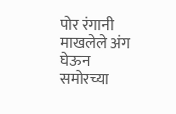पोर रंगानी माखलेले अंग घेऊन समोरच्या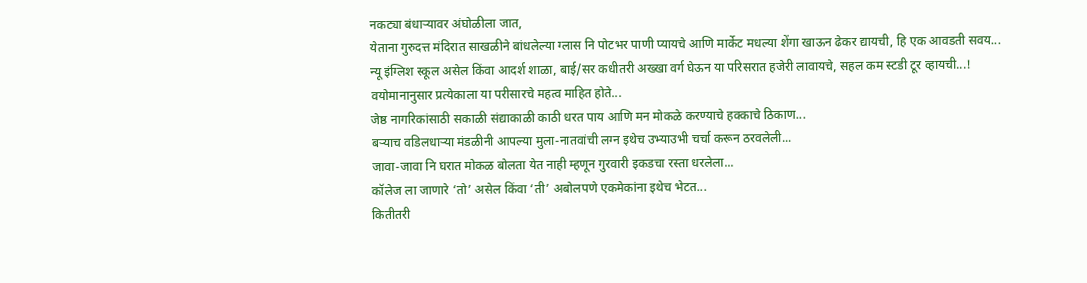नकट्या बंधाऱ्यावर अंघोळीला जात,
येताना गुरुदत्त मंदिरात साखळीने बांधलेल्या ग्लास नि पोटभर पाणी प्यायचे आणि मार्केट मधल्या शेंगा खाऊन ढेकर द्यायची, हि एक आवडती सवय...
न्यू इंग्लिश स्कूल असेल किंवा आदर्श शाळा, बाई/सर कधीतरी अख्खा वर्ग घेऊन या परिसरात हजेरी लावायचे, सहल कम स्टडी टूर व्हायची...!
वयोमानानुसार प्रत्येकाला या परीसारचे महत्व माहित होते...
जेष्ठ नागरिकांसाठी सकाळी संद्याकाळी काठी धरत पाय आणि मन मोकळे करण्याचे हक्काचे ठिकाण...
बऱ्याच वडिलधाऱ्या मंडळीनी आपल्या मुला-नातवांची लग्न इथेच उभ्याउभी चर्चा करून ठरवलेली...
जावा-जावा नि घरात मोकळ बोलता येत नाही म्हणून गुरवारी इकडचा रस्ता धरलेला...
कॉलेज ला जाणारे ‘तो’ असेल किंवा ‘ती’ अबोलपणे एकमेकांना इथेच भेटत...
कितीतरी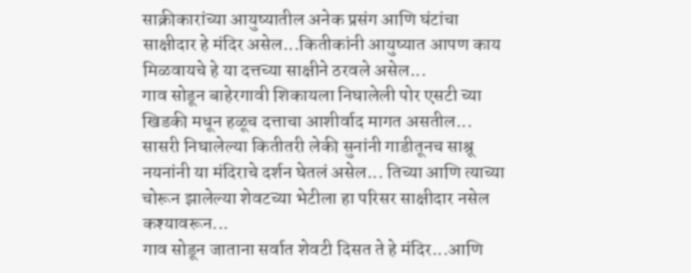साक्रीकारांच्या आयुष्यातील अनेक प्रसंग आणि घंटांचा साक्षीदार हे मंदिर असेल...कितीकांनी आयुष्यात आपण काय मिळवायचे हे या दत्तच्या साक्षीने ठरवले असेल...
गाव सोडून बाहेरगावी शिकायला निघालेली पोर एसटी च्या खिडकी मधून हळूच दत्ताचा आशीर्वाद मागत असतील...
सासरी निघालेल्या कितीतरी लेकी सुनांनी गाडीतूनच साश्रू नयनांनी या मंदिराचे दर्शन घेतलं असेल... तिच्या आणि त्याच्या चोरून झालेल्या शेवटच्या भेटीला हा परिसर साक्षीदार नसेल कश्यावरून...
गाव सोडून जाताना सर्वात शेवटी दिसत ते हे मंदिर...आणि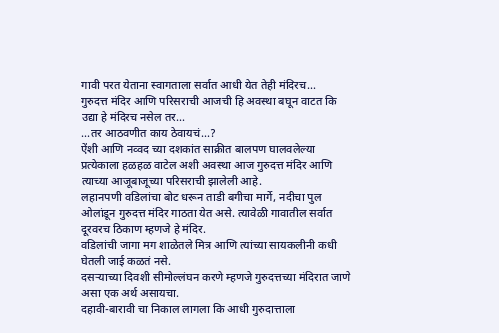गावी परत येताना स्वागताला सर्वात आधी येत तेही मंदिरच...
गुरुदत्त मंदिर आणि परिसराची आजची हि अवस्था बघून वाटत कि उद्या हे मंदिरच नसेल तर...
...तर आठवणीत काय ठेवायचं...?
ऐंशी आणि नव्वद च्या दशकांत साक्रीत बालपण घालवलेल्या प्रत्येकाला हळहळ वाटेल अशी अवस्था आज गुरुदत्त मंदिर आणि त्याच्या आजूबाजूच्या परिसराची झालेली आहे.
लहानपणी वडिलांचा बोट धरून ताडी बगीचा मार्गे, नदीचा पुल ओलांडून गुरुदत्त मंदिर गाठता येत असे. त्यावेळी गावातील सर्वात दूरवरच ठिकाण म्हणजे हे मंदिर.
वडिलांची जागा मग शाळेतले मित्र आणि त्यांच्या सायकलीनी कधी घेतली जाई कळतं नसे.
दसऱ्याच्या दिवशी सीमोल्लंघन करणे म्हणजे गुरुदत्तच्या मंदिरात जाणे असा एक अर्थ असायचा.
दहावी-बारावी चा निकाल लागला कि आधी गुरुदात्ताला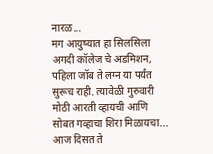नारळ...
मग आयुष्यात हा सिलसिला अगदी कॉलेज चे अडमिशन, पहिला जॉब ते लग्न या पर्यंत सुरूच राही. त्यावेळी गुरुवारी मोठी आरती व्हायची आणि सोबत गव्हाचा शिरा मिळायचा...
आज दिसत ते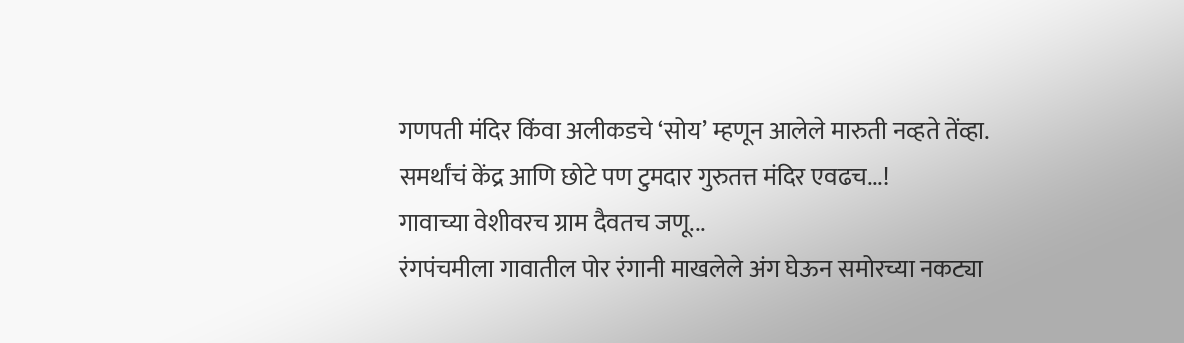गणपती मंदिर किंवा अलीकडचे ‘सोय’ म्हणून आलेले मारुती नव्हते तेंव्हा.
समर्थांचं केंद्र आणि छोटे पण टुमदार गुरुतत्त मंदिर एवढच...!
गावाच्या वेशीवरच ग्राम दैवतच जणू...
रंगपंचमीला गावातील पोर रंगानी माखलेले अंग घेऊन समोरच्या नकट्या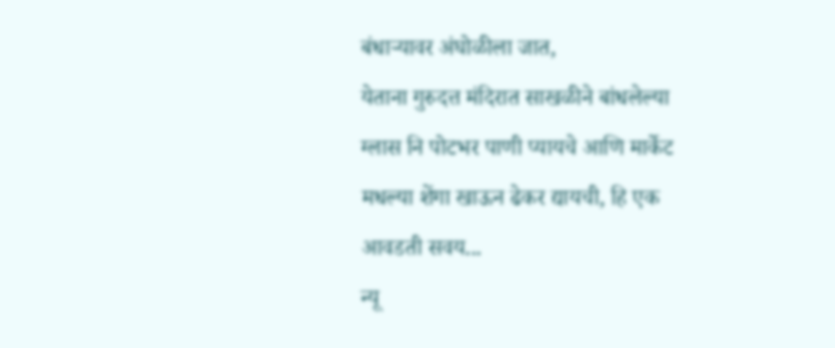बंधाऱ्यावर अंघोळीला जात,
येताना गुरुदत्त मंदिरात साखळीने बांधलेल्या ग्लास नि पोटभर पाणी प्यायचे आणि मार्केट मधल्या शेंगा खाऊन ढेकर द्यायची, हि एक आवडती सवय...
न्यू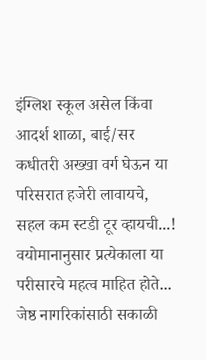इंग्लिश स्कूल असेल किंवा आदर्श शाळा, बाई/सर कधीतरी अख्खा वर्ग घेऊन या परिसरात हजेरी लावायचे, सहल कम स्टडी टूर व्हायची...!
वयोमानानुसार प्रत्येकाला या परीसारचे महत्व माहित होते...
जेष्ठ नागरिकांसाठी सकाळी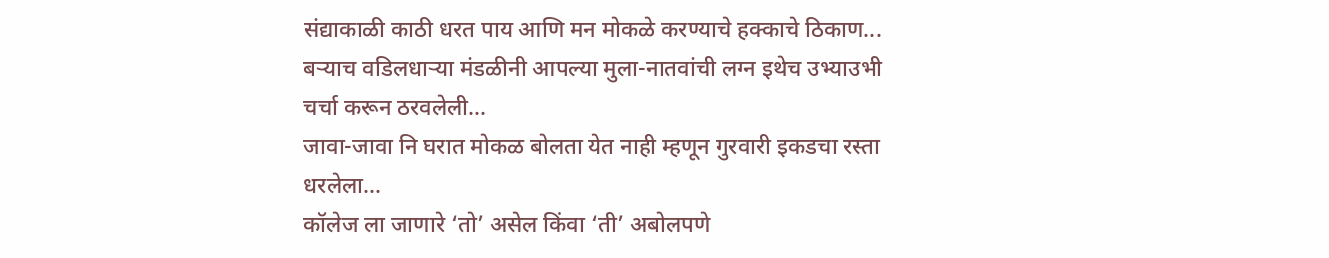संद्याकाळी काठी धरत पाय आणि मन मोकळे करण्याचे हक्काचे ठिकाण...
बऱ्याच वडिलधाऱ्या मंडळीनी आपल्या मुला-नातवांची लग्न इथेच उभ्याउभी चर्चा करून ठरवलेली...
जावा-जावा नि घरात मोकळ बोलता येत नाही म्हणून गुरवारी इकडचा रस्ता धरलेला...
कॉलेज ला जाणारे ‘तो’ असेल किंवा ‘ती’ अबोलपणे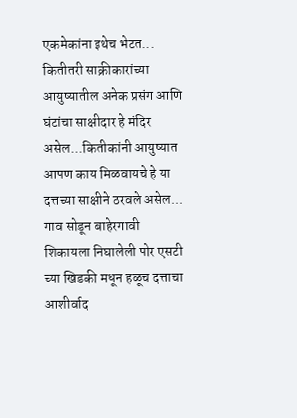एकमेकांना इथेच भेटत...
कितीतरी साक्रीकारांच्या आयुष्यातील अनेक प्रसंग आणि घंटांचा साक्षीदार हे मंदिर असेल...कितीकांनी आयुष्यात आपण काय मिळवायचे हे या दत्तच्या साक्षीने ठरवले असेल...
गाव सोडून बाहेरगावी शिकायला निघालेली पोर एसटी च्या खिडकी मधून हळूच दत्ताचा आशीर्वाद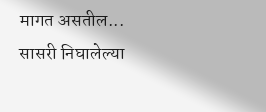मागत असतील...
सासरी निघालेल्या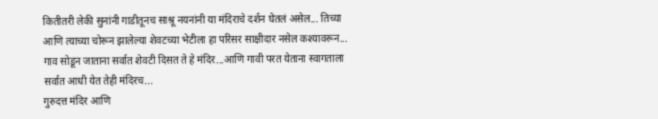कितीतरी लेकी सुनांनी गाडीतूनच साश्रू नयनांनी या मंदिराचे दर्शन घेतलं असेल... तिच्या आणि त्याच्या चोरून झालेल्या शेवटच्या भेटीला हा परिसर साक्षीदार नसेल कश्यावरून...
गाव सोडून जाताना सर्वात शेवटी दिसत ते हे मंदिर...आणि गावी परत येताना स्वागताला सर्वात आधी येत तेही मंदिरच...
गुरुदत्त मंदिर आणि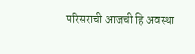परिसराची आजची हि अवस्था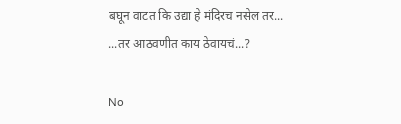बघून वाटत कि उद्या हे मंदिरच नसेल तर...
...तर आठवणीत काय ठेवायचं...?

No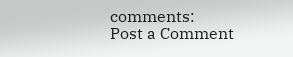comments:
Post a Comment